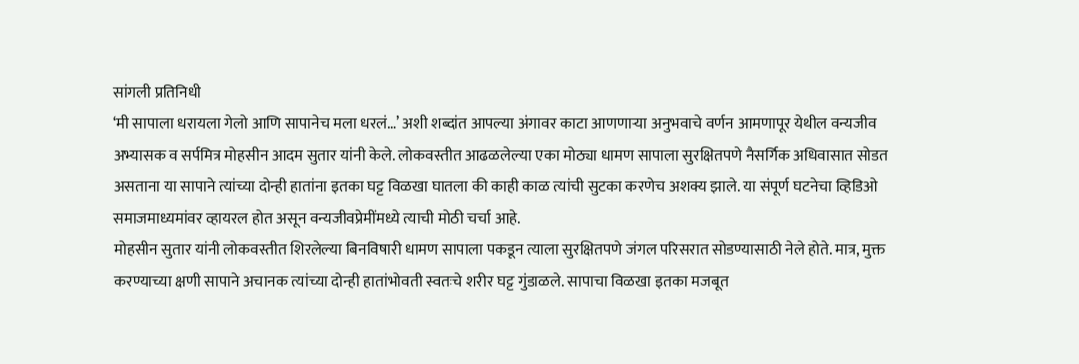सांगली प्रतिनिधी
‘मी सापाला धरायला गेलो आणि सापानेच मला धरलं…’ अशी शब्दांत आपल्या अंगावर काटा आणणाऱ्या अनुभवाचे वर्णन आमणापूर येथील वन्यजीव अभ्यासक व सर्पमित्र मोहसीन आदम सुतार यांनी केले. लोकवस्तीत आढळलेल्या एका मोठ्या धामण सापाला सुरक्षितपणे नैसर्गिक अधिवासात सोडत असताना या सापाने त्यांच्या दोन्ही हातांना इतका घट्ट विळखा घातला की काही काळ त्यांची सुटका करणेच अशक्य झाले. या संपूर्ण घटनेचा व्हिडिओ समाजमाध्यमांवर व्हायरल होत असून वन्यजीवप्रेमींमध्ये त्याची मोठी चर्चा आहे.
मोहसीन सुतार यांनी लोकवस्तीत शिरलेल्या बिनविषारी धामण सापाला पकडून त्याला सुरक्षितपणे जंगल परिसरात सोडण्यासाठी नेले होते. मात्र, मुक्त करण्याच्या क्षणी सापाने अचानक त्यांच्या दोन्ही हातांभोवती स्वतःचे शरीर घट्ट गुंडाळले. सापाचा विळखा इतका मजबूत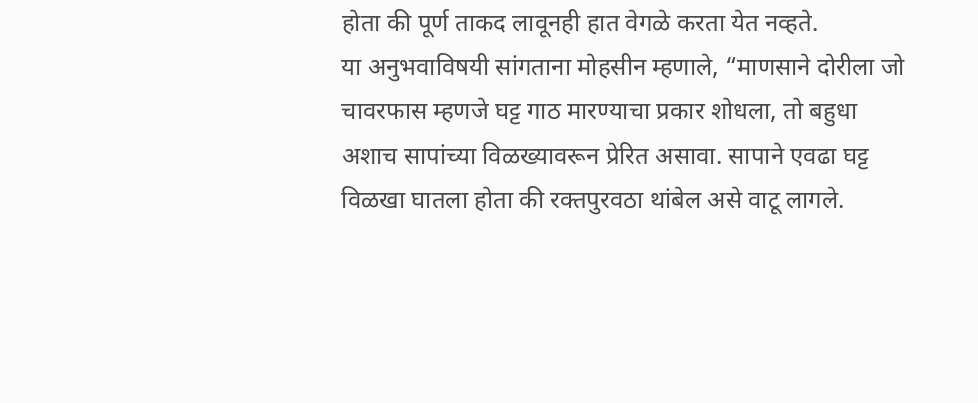होता की पूर्ण ताकद लावूनही हात वेगळे करता येत नव्हते.
या अनुभवाविषयी सांगताना मोहसीन म्हणाले, “माणसाने दोरीला जो चावरफास म्हणजे घट्ट गाठ मारण्याचा प्रकार शोधला, तो बहुधा अशाच सापांच्या विळख्यावरून प्रेरित असावा. सापाने एवढा घट्ट विळखा घातला होता की रक्तपुरवठा थांबेल असे वाटू लागले.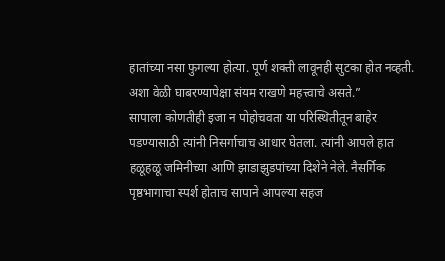हातांच्या नसा फुगल्या होत्या. पूर्ण शक्ती लावूनही सुटका होत नव्हती. अशा वेळी घाबरण्यापेक्षा संयम राखणे महत्त्वाचे असते.”
सापाला कोणतीही इजा न पोहोचवता या परिस्थितीतून बाहेर पडण्यासाठी त्यांनी निसर्गाचाच आधार घेतला. त्यांनी आपले हात हळूहळू जमिनीच्या आणि झाडाझुडपांच्या दिशेने नेले. नैसर्गिक पृष्ठभागाचा स्पर्श होताच सापाने आपल्या सहज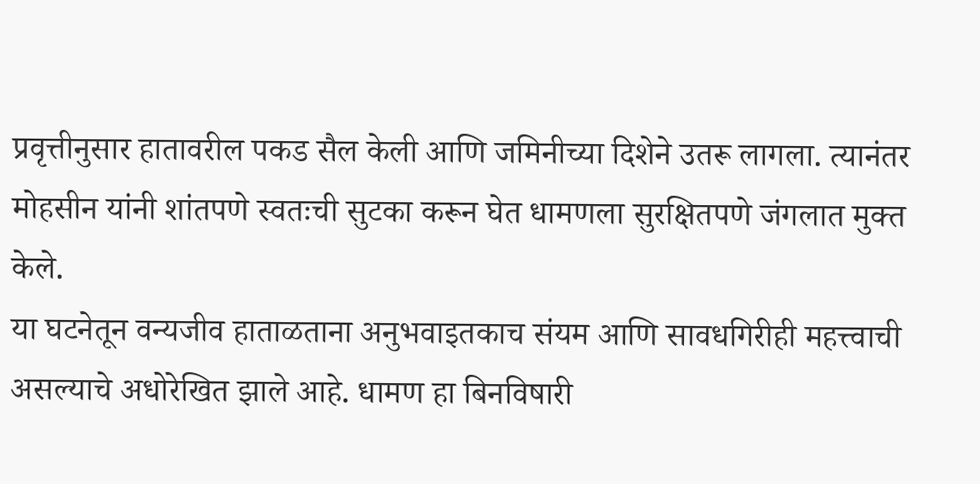प्रवृत्तीनुसार हातावरील पकड सैल केली आणि जमिनीच्या दिशेने उतरू लागला. त्यानंतर मोहसीन यांनी शांतपणे स्वतःची सुटका करून घेत धामणला सुरक्षितपणे जंगलात मुक्त केले.
या घटनेतून वन्यजीव हाताळताना अनुभवाइतकाच संयम आणि सावधगिरीही महत्त्वाची असल्याचे अधोरेखित झाले आहे. धामण हा बिनविषारी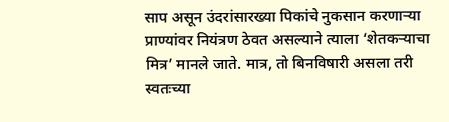साप असून उंदरांसारख्या पिकांचे नुकसान करणाऱ्या प्राण्यांवर नियंत्रण ठेवत असल्याने त्याला ‘शेतकऱ्याचा मित्र’ मानले जाते. मात्र, तो बिनविषारी असला तरी स्वतःच्या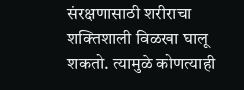संरक्षणासाठी शरीराचा शक्तिशाली विळखा घालू शकतो. त्यामुळे कोणत्याही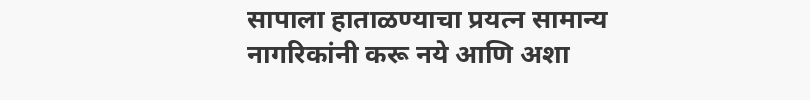सापाला हाताळण्याचा प्रयत्न सामान्य नागरिकांनी करू नये आणि अशा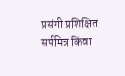प्रसंगी प्रशिक्षित सर्पमित्र किंवा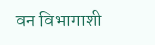वन विभागाशी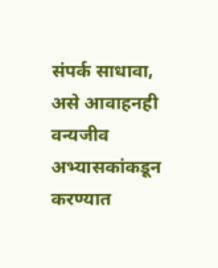संपर्क साधावा, असे आवाहनही वन्यजीव अभ्यासकांकडून करण्यात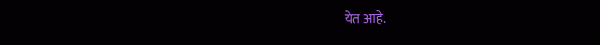येत आहे.